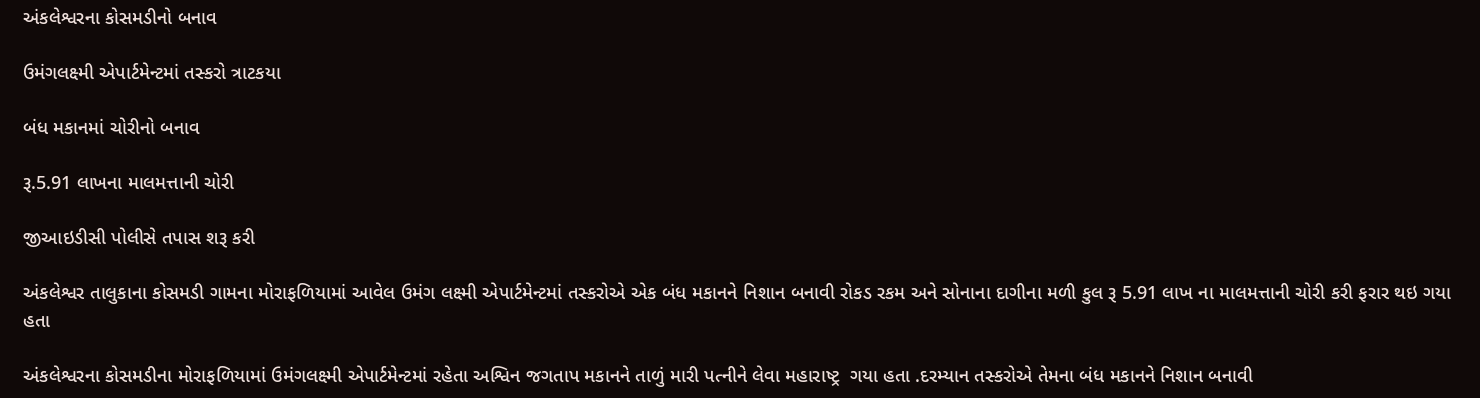અંકલેશ્વરના કોસમડીનો બનાવ

ઉમંગલક્ષ્મી એપાર્ટમેન્ટમાં તસ્કરો ત્રાટકયા

બંધ મકાનમાં ચોરીનો બનાવ

રૂ.5.91 લાખના માલમત્તાની ચોરી

જીઆઇડીસી પોલીસે તપાસ શરૂ કરી

અંકલેશ્વર તાલુકાના કોસમડી ગામના મોરાફળિયામાં આવેલ ઉમંગ લક્ષ્મી એપાર્ટમેન્ટમાં તસ્કરોએ એક બંધ મકાનને નિશાન બનાવી રોકડ રકમ અને સોનાના દાગીના મળી કુલ રૂ 5.91 લાખ ના માલમત્તાની ચોરી કરી ફરાર થઇ ગયા હતા

અંકલેશ્વરના કોસમડીના મોરાફળિયામાં ઉમંગલક્ષ્મી એપાર્ટમેન્ટમાં રહેતા અશ્વિન જગતાપ મકાનને તાળું મારી પત્નીને લેવા મહારાષ્ટ્ર  ગયા હતા .દરમ્યાન તસ્કરોએ તેમના બંધ મકાનને નિશાન બનાવી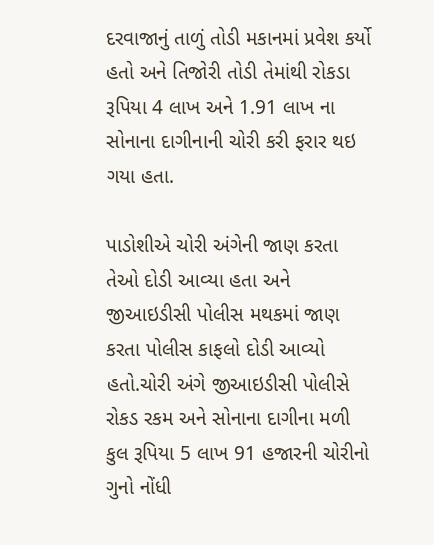દરવાજાનું તાળું તોડી મકાનમાં પ્રવેશ કર્યો હતો અને તિજોરી તોડી તેમાંથી રોકડા રૂપિયા 4 લાખ અને 1.91 લાખ ના સોનાના દાગીનાની ચોરી કરી ફરાર થઇ ગયા હતા.

પાડોશીએ ચોરી અંગેની જાણ કરતા  તેઓ દોડી આવ્યા હતા અને જીઆઇડીસી પોલીસ મથકમાં જાણ કરતા પોલીસ કાફલો દોડી આવ્યો હતો.ચોરી અંગે જીઆઇડીસી પોલીસે રોકડ રકમ અને સોનાના દાગીના મળી કુલ રૂપિયા 5 લાખ 91 હજારની ચોરીનો ગુનો નોંધી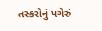તસ્કરોનું પગેરું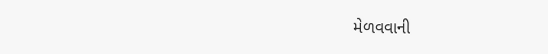મેળવવાની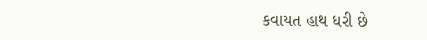કવાયત હાથ ધરી છે